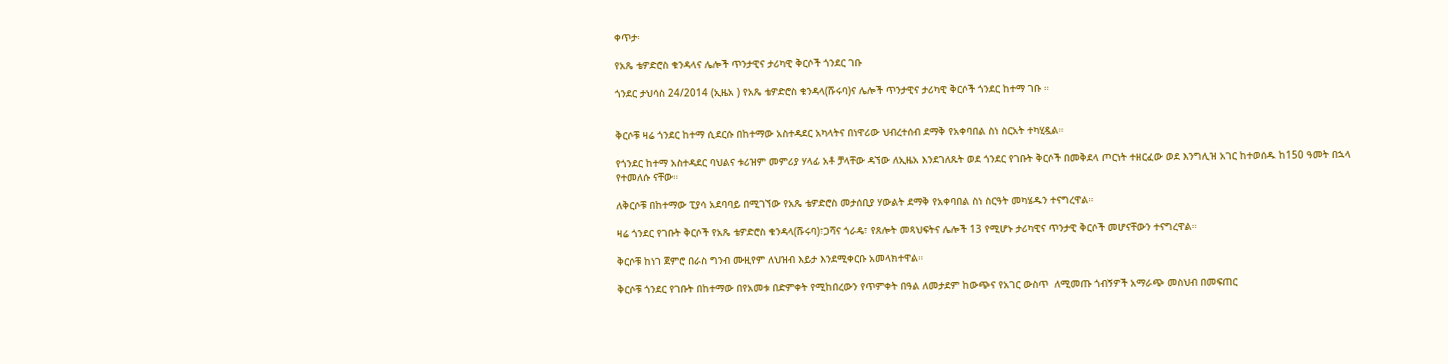ቀጥታ፡

የአጼ ቴዎድሮስ ቁንዳላና ሌሎች ጥንታዊና ታሪካዊ ቅርሶች ጎንደር ገቡ

ጎንደር ታህሳስ 24/2014 (ኢዜአ ) የአጼ ቴዎድሮስ ቁንዳላ(ሹሩባ)ና ሌሎች ጥንታዊና ታሪካዊ ቅርሶች ጎንደር ከተማ ገቡ ።


ቅርሶቹ ዛሬ ጎንደር ከተማ ሲደርሱ በከተማው አስተዳደር አካላትና በነዋሪው ህብረተሰብ ደማቅ የአቀባበል ስነ ስርአት ተካሂዷል።

የጎንደር ከተማ አስተዳደር ባህልና ቱሪዝም መምሪያ ሃላፊ አቶ ቻላቸው ዳኘው ለኢዜአ እንደገለጹት ወደ ጎንደር የገቡት ቅርሶች በመቅደላ ጦርነት ተዘርፈው ወደ እንግሊዝ አገር ከተወሰዱ ከ150 ዓመት በኋላ የተመለሱ ናቸው።

ለቅርሶቹ በከተማው ፒያሳ አደባባይ በሚገኘው የአጼ ቴዎድሮስ መታሰቢያ ሃውልት ደማቅ የአቀባበል ስነ ስርዓት መካሄዱን ተናግረዋል።

ዛሬ ጎንደር የገቡት ቅርሶች የአጼ ቴዎድሮስ ቁንዳላ(ሹሩባ)፣ጋሻና ጎራዴ፣ የጸሎት መጻህፍትና ሌሎች 13 የሚሆኑ ታሪካዊና ጥንታዊ ቅርሶች መሆናቸውን ተናግረዋል።

ቅርሶቹ ከነገ ጀምሮ በራስ ግንብ ሙዚየም ለህዝብ እይታ እንደሚቀርቡ አመላክተዋል።

ቅርሶቹ ጎንደር የገቡት በከተማው በየአመቱ በድምቀት የሚከበረውን የጥምቀት በዓል ለመታደም ከውጭና የአገር ውስጥ  ለሚመጡ ጎብኝዎች አማራጭ መስህብ በመፍጠር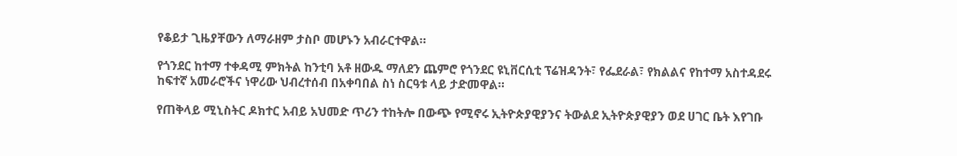የቆይታ ጊዜያቸውን ለማራዘም ታስቦ መሆኑን አብራርተዋል።

የጎንደር ከተማ ተቀዳሚ ምክትል ከንቲባ አቶ ዘውዱ ማለደን ጨምሮ የጎንደር ዩኒቨርሲቲ ፕሬዝዳንት፣ የፌደራል፣ የክልልና የከተማ አስተዳደሩ ከፍተኛ አመራሮችና ነዋሪው ህብረተሰብ በአቀባበል ስነ ስርዓቱ ላይ ታድመዋል።

የጠቅላይ ሚኒስትር ዶክተር አብይ አህመድ ጥሪን ተከትሎ በውጭ የሚኖሩ ኢትዮጵያዊያንና ትውልደ ኢትዮጵያዊያን ወደ ሀገር ቤት እየገቡ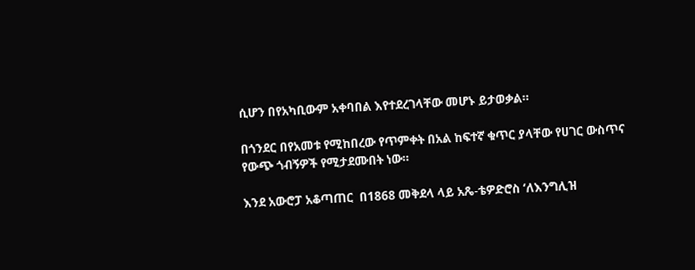ሲሆን በየአካቢውም አቀባበል እየተደረገላቸው መሆኑ ይታወቃል።

በጎንደር በየአመቱ የሚከበረው የጥምቀት በአል ከፍተኛ ቁጥር ያላቸው የሀገር ውስጥና የውጭ ጎብኝዎች የሚታደሙበት ነው።

እንደ አውሮፓ አቆጣጠር  በ1868 መቅደላ ላይ አጼ-ቴዎድሮስ ‘ለእንግሊዝ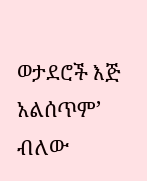ወታደሮች እጅ አልሰጥም’ ብለው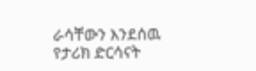ራሳቸውን እንደሰዉ የታሪክ ድርሳናት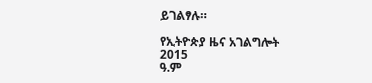ይገልፃሉ።

የኢትዮጵያ ዜና አገልግሎት
2015
ዓ.ም